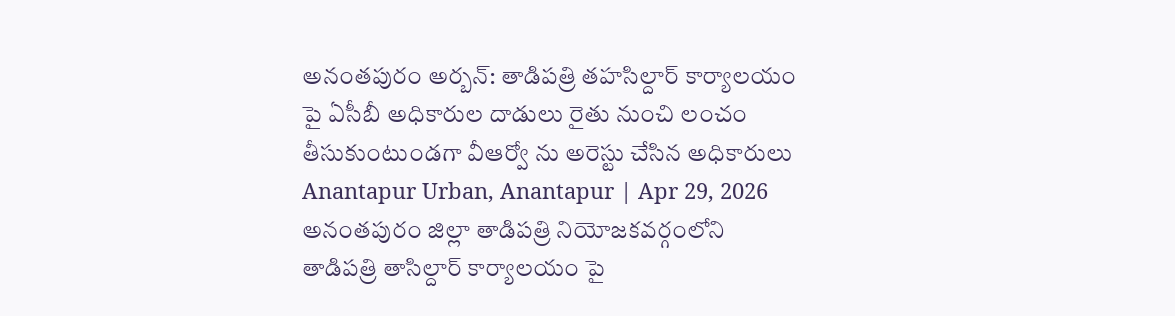అనంతపురం అర్బన్: తాడిపత్రి తహసిల్దార్ కార్యాలయం పై ఏసీబీ అధికారుల దాడులు రైతు నుంచి లంచం తీసుకుంటుండగా వీఆర్వో ను అరెస్టు చేసిన అధికారులు
Anantapur Urban, Anantapur | Apr 29, 2026
అనంతపురం జిల్లా తాడిపత్రి నియోజకవర్గంలోని తాడిపత్రి తాసిల్దార్ కార్యాలయం పై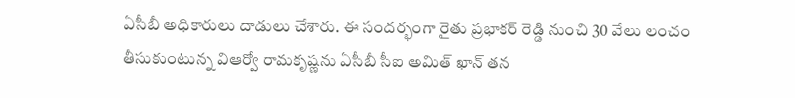ఏసీబీ అధికారులు దాడులు చేశారు. ఈ సందర్భంగా రైతు ప్రభాకర్ రెడ్డి నుంచి 30 వేలు లంచం తీసుకుంటున్న విఆర్వో రామకృష్ణను ఏసీబీ సీఐ అమిత్ ఖాన్ తన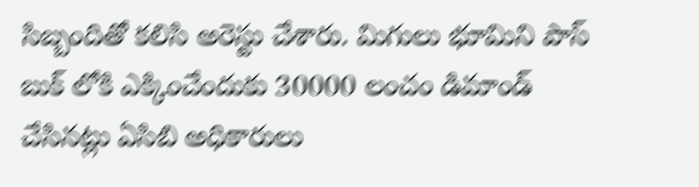సిబ్బందితో కలిసి అరెస్టు చేశారు. మిగులు భూమిని పాస్ బుక్ లోకి ఎక్కించేందుకు 30000 లంచం డిమాండ్ చేసినట్లు ఏసిబి అధికారులు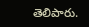తెలిపారు.